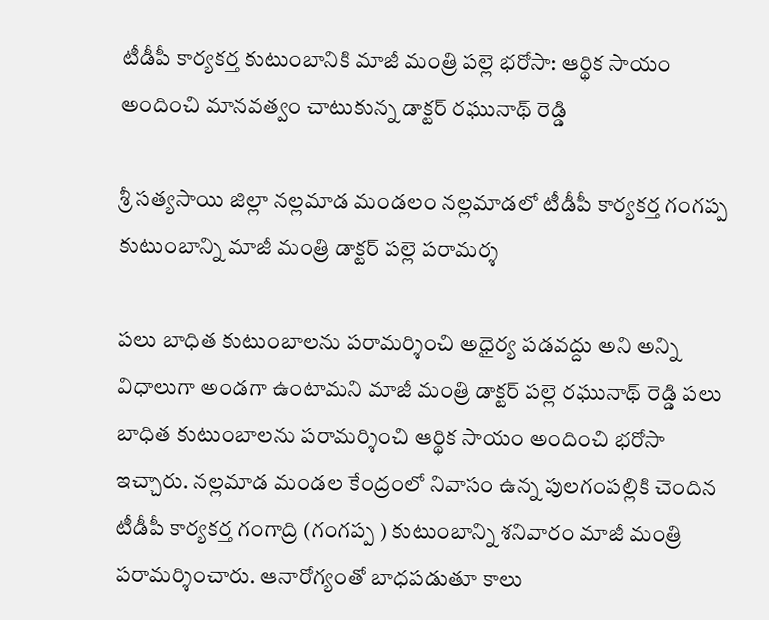టీడీపీ కార్యకర్త కుటుంబానికి మాజీ మంత్రి పల్లె భరోసా: ఆర్థిక సాయం అందించి మానవత్వం చాటుకున్న డాక్టర్ రఘునాథ్ రెడ్డి

శ్రీ సత్యసాయి జిల్లా నల్లమాడ మండలం నల్లమాడలో టీడీపీ కార్యకర్త గంగప్ప కుటుంబాన్ని మాజీ మంత్రి డాక్టర్ పల్లె పరామర్శ

పలు బాధిత కుటుంబాలను పరామర్శించి అధైర్య పడవద్దు అని అన్ని విధాలుగా అండగా ఉంటామని మాజీ మంత్రి డాక్టర్ పల్లె రఘునాథ్ రెడ్డి పలు బాధిత కుటుంబాలను పరామర్శించి ఆర్థిక సాయం అందించి భరోసా ఇచ్చారు. నల్లమాడ మండల కేంద్రంలో నివాసం ఉన్న పులగంపల్లికి చెందిన టీడీపీ కార్యకర్త గంగాద్రి (గంగప్ప ) కుటుంబాన్ని శనివారం మాజీ మంత్రి పరామర్శించారు. ఆనారోగ్యంతో బాధపడుతూ కాలు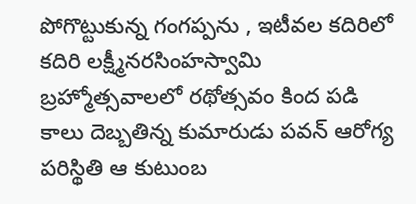పోగొట్టుకున్న గంగప్పను , ఇటీవల కదిరిలో కదిరి లక్ష్మీనరసింహస్వామి బ్రహ్మోత్సవాలలో రథోత్సవం కింద పడి కాలు దెబ్బతిన్న కుమారుడు పవన్ ఆరోగ్య పరిస్థితి ఆ కుటుంబ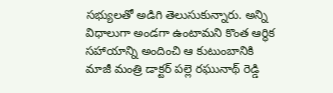సభ్యులతో అడిగి తెలుసుకున్నారు. అన్ని విధాలుగా అండగా ఉంటామని కొంత ఆర్థిక సహాయాన్ని అందించి ఆ కుటుంబానికి మాజీ మంత్రి డాక్టర్ పల్లె రఘునాథ్ రెడ్డి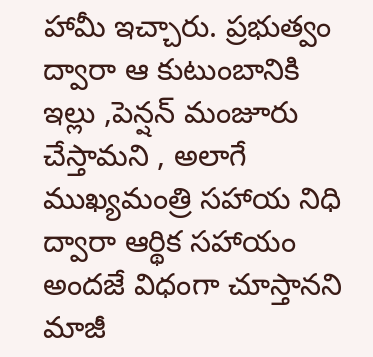హామీ ఇచ్చారు. ప్రభుత్వం ద్వారా ఆ కుటుంబానికి ఇల్లు ,పెన్షన్ మంజూరు చేస్తామని , అలాగే ముఖ్యమంత్రి సహాయ నిధి ద్వారా ఆర్థిక సహాయం అందజే విధంగా చూస్తానని మాజీ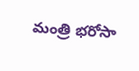మంత్రి భరోసా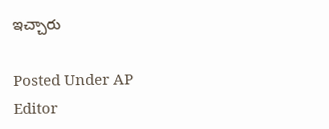ఇచ్చారు

Posted Under AP
Editor